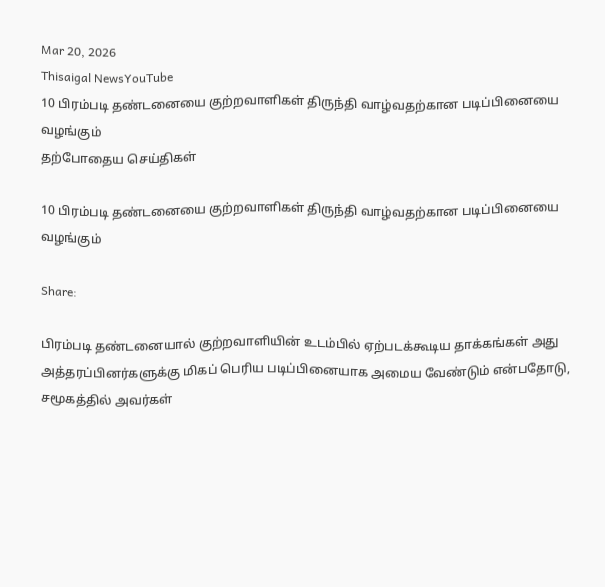Mar 20, 2026
Thisaigal NewsYouTube
10 பிரம்படி தண்டனையை குற்றவாளிகள் திருந்தி வாழ்வதற்கான படிப்பினையை வழங்கும்
தற்போதைய செய்திகள்

10 பிரம்படி தண்டனையை குற்றவாளிகள் திருந்தி வாழ்வதற்கான படிப்பினையை வழங்கும்

Share:

பிரம்படி தண்டனையால் குற்றவாளியின் உடம்பில் ஏற்படக்கூடிய தாக்கங்கள் அது அத்தரப்பினர்களுக்கு மிகப் பெரிய படிப்பினையாக அமைய வேண்டும் என்பதோடு, சமூகத்தில் அவர்கள்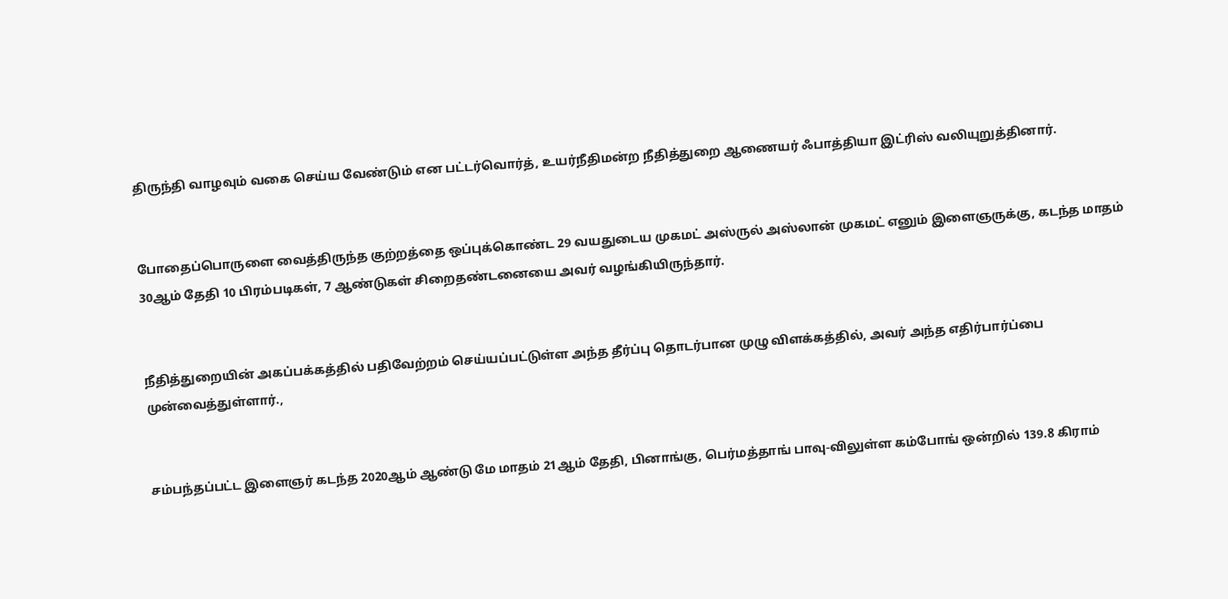திருந்தி வாழவும் வகை செய்ய வேண்டும் என பட்டர்வொர்த், உயர்நீதிமன்ற நீதித்துறை ஆணையர் ஃபாத்தியா இட்ரிஸ் வலியுறுத்தினார்.


போதைப்பொருளை வைத்திருந்த குற்றத்தை ஒப்புக்கொண்ட 29 வயதுடைய முகமட் அஸ்ருல் அஸ்லான் முகமட் எனும் இளைஞருக்கு, கடந்த மாதம் 30ஆம் தேதி 10 பிரம்படிகள், 7 ஆண்டுகள் சிறைதண்டனையை அவர் வழங்கியிருந்தார்.


நீதித்துறையின் அகப்பக்கத்தில் பதிவேற்றம் செய்யப்பட்டுள்ள அந்த தீர்ப்பு தொடர்பான முழு விளக்கத்தில், அவர் அந்த எதிர்பார்ப்பை முன்வைத்துள்ளார்.,


சம்பந்தப்பட்ட இளைஞர் கடந்த 2020ஆம் ஆண்டு மே மாதம் 21ஆம் தேதி, பினாங்கு, பெர்மத்தாங் பாவு-விலுள்ள கம்போங் ஒன்றில் 139.8 கிராம்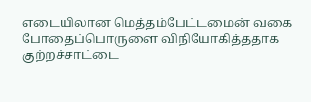எடையிலான மெத்தம்பேட்டமைன் வகை போதைப்பொருளை விநியோகித்ததாக குற்றச்சாட்டை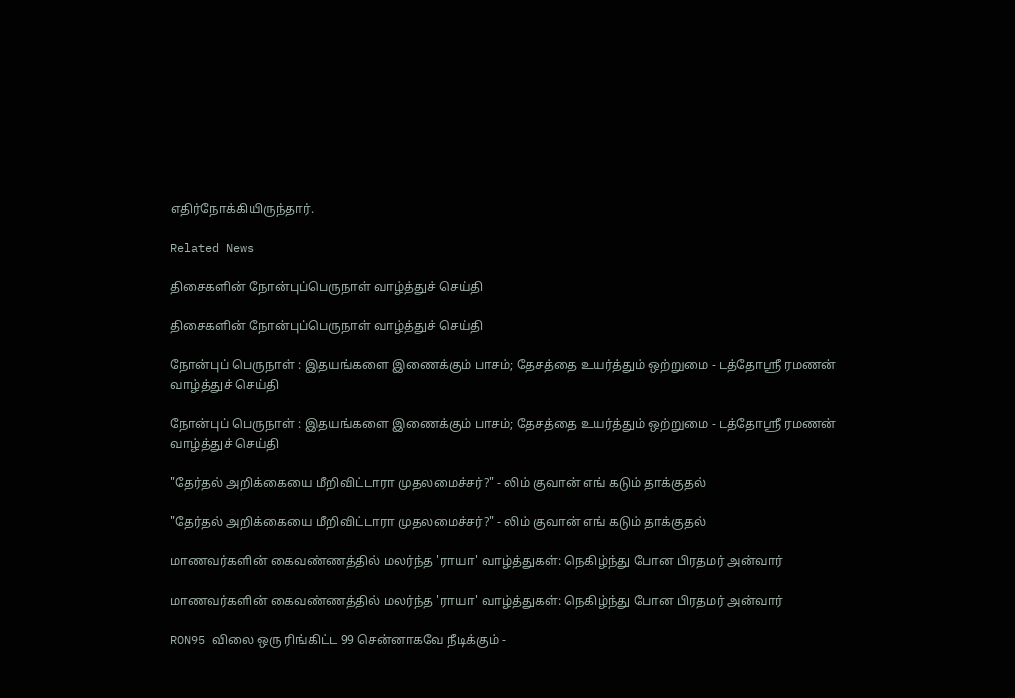எதிர்நோக்கியிருந்தார்.

Related News

திசைகளின் நோன்புப்பெருநாள் வாழ்த்துச் செய்தி

திசைகளின் நோன்புப்பெருநாள் வாழ்த்துச் செய்தி

நோன்புப் பெருநாள் : இதயங்களை இணைக்கும் பாசம்; தேசத்தை உயர்த்தும் ஒற்றுமை - டத்தோஶ்ரீ ரமணன் வாழ்த்துச் செய்தி

நோன்புப் பெருநாள் : இதயங்களை இணைக்கும் பாசம்; தேசத்தை உயர்த்தும் ஒற்றுமை - டத்தோஶ்ரீ ரமணன் வாழ்த்துச் செய்தி

"தேர்தல் அறிக்கையை மீறிவிட்டாரா முதலமைச்சர்?" - லிம் குவான் எங் கடும் தாக்குதல்

"தேர்தல் அறிக்கையை மீறிவிட்டாரா முதலமைச்சர்?" - லிம் குவான் எங் கடும் தாக்குதல்

மாணவர்களின் கைவண்ணத்தில் மலர்ந்த 'ராயா' வாழ்த்துகள்: நெகிழ்ந்து போன பிரதமர் அன்வார்

மாணவர்களின் கைவண்ணத்தில் மலர்ந்த 'ராயா' வாழ்த்துகள்: நெகிழ்ந்து போன பிரதமர் அன்வார்

RON95 விலை ஒரு ரிங்கிட்ட 99 சென்னாகவே நீடிக்கும் -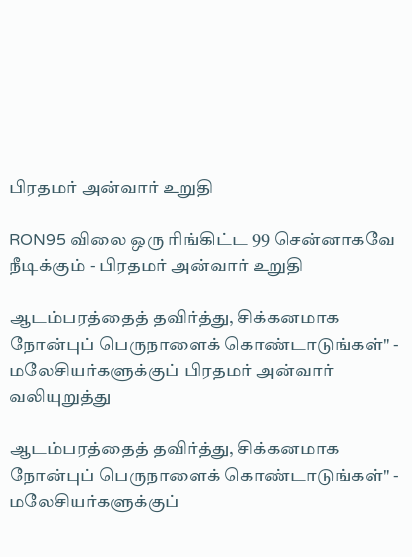பிரதமர் அன்வார் உறுதி

RON95 விலை ஒரு ரிங்கிட்ட 99 சென்னாகவே நீடிக்கும் - பிரதமர் அன்வார் உறுதி

ஆடம்பரத்தைத் தவிர்த்து, சிக்கனமாக   நோன்புப் பெருநாளைக் கொண்டாடுங்கள்" - மலேசியர்களுக்குப் பிரதமர் அன்வார் வலியுறுத்து

ஆடம்பரத்தைத் தவிர்த்து, சிக்கனமாக நோன்புப் பெருநாளைக் கொண்டாடுங்கள்" - மலேசியர்களுக்குப்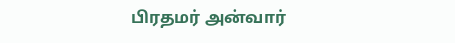பிரதமர் அன்வார்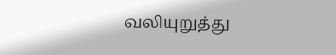வலியுறுத்து